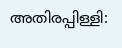അതിരപ്പിള്ളി: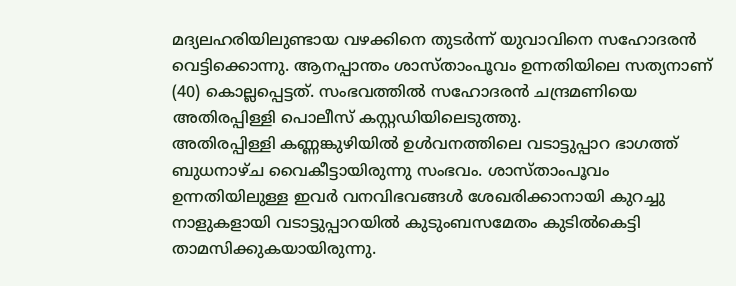മദ്യലഹരിയിലുണ്ടായ വഴക്കിനെ തുടർന്ന് യുവാവിനെ സഹോദരൻ വെട്ടിക്കൊന്നു. ആനപ്പാന്തം ശാസ്താംപൂവം ഉന്നതിയിലെ സത്യനാണ് (40) കൊല്ലപ്പെട്ടത്. സംഭവത്തിൽ സഹോദരൻ ചന്ദ്രമണിയെ അതിരപ്പിള്ളി പൊലീസ് കസ്റ്റഡിയിലെടുത്തു.
അതിരപ്പിള്ളി കണ്ണങ്കുഴിയിൽ ഉൾവനത്തിലെ വടാട്ടുപ്പാറ ഭാഗത്ത് ബുധനാഴ്ച വൈകീട്ടായിരുന്നു സംഭവം. ശാസ്താംപൂവം ഉന്നതിയിലുള്ള ഇവർ വനവിഭവങ്ങൾ ശേഖരിക്കാനായി കുറച്ചു നാളുകളായി വടാട്ടുപ്പാറയിൽ കുടുംബസമേതം കുടിൽകെട്ടി താമസിക്കുകയായിരുന്നു.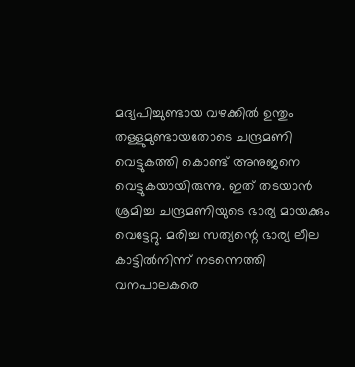മദ്യപിച്ചുണ്ടായ വഴക്കിൽ ഉന്തും തള്ളുമുണ്ടായതോടെ ചന്ദ്രമണി വെട്ടുകത്തി കൊണ്ട് അനുജനെ വെട്ടുകയായിരുന്നു. ഇത് തടയാൻ ശ്രമിച്ച ചന്ദ്രമണിയുടെ ഭാര്യ മായക്കും വെട്ടേറ്റു. മരിച്ച സത്യന്റെ ഭാര്യ ലീല കാട്ടിൽനിന്ന് നടന്നെത്തി വനപാലകരെ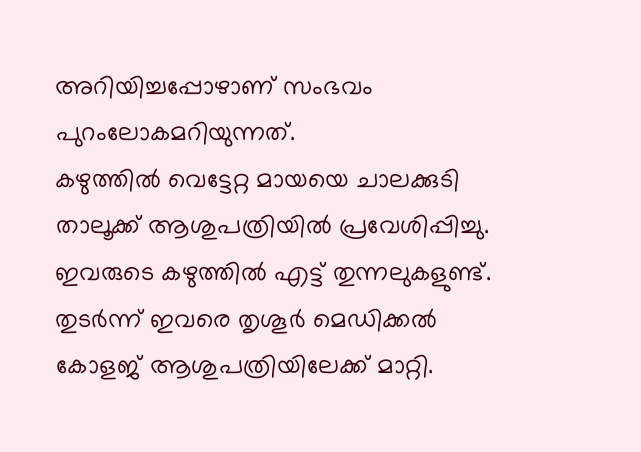അറിയിച്ചപ്പോഴാണ് സംഭവം പുറംലോകമറിയുന്നത്.
കഴുത്തിൽ വെട്ടേറ്റ മായയെ ചാലക്കുടി താലൂക്ക് ആശുപത്രിയിൽ പ്രവേശിപ്പിച്ചു. ഇവരുടെ കഴുത്തിൽ എട്ട് തുന്നലുകളുണ്ട്. തുടർന്ന് ഇവരെ തൃശൂർ മെഡിക്കൽ കോളജ് ആശുപത്രിയിലേക്ക് മാറ്റി.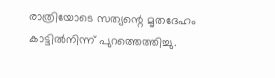രാത്രിയോടെ സത്യന്റെ മൃതദേഹം കാട്ടിൽനിന്ന് പുറത്തെത്തിച്ചു.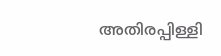അതിരപ്പിള്ളി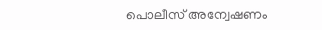പൊലീസ് അന്വേഷണം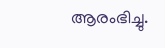ആരംഭിച്ചു.